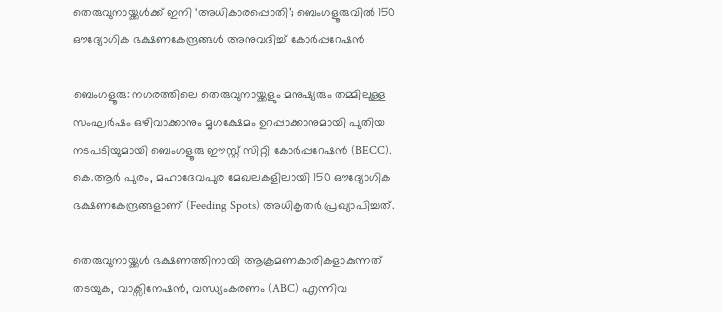തെരുവുനായ്ക്കൾക്ക് ഇനി ‘അധികാരപ്പൊതി’; ബെംഗളൂരുവിൽ 150 ഔദ്യോഗിക ഭക്ഷണകേന്ദ്രങ്ങൾ അനുവദിച്ച് കോർപ്പറേഷൻ

ബെംഗളൂരു: നഗരത്തിലെ തെരുവുനായ്ക്കളും മനുഷ്യരും തമ്മിലുള്ള സംഘർഷം ഒഴിവാക്കാനും മൃഗക്ഷേമം ഉറപ്പാക്കാനുമായി പുതിയ നടപടിയുമായി ബെംഗളൂരു ഈസ്റ്റ് സിറ്റി കോർപ്പറേഷൻ (BECC). കെ.ആർ പുരം, മഹാദേവപുര മേഖലകളിലായി 150 ഔദ്യോഗിക ഭക്ഷണകേന്ദ്രങ്ങളാണ് (Feeding Spots) അധികൃതർ പ്രഖ്യാപിച്ചത്.

തെരുവുനായ്ക്കൾ ഭക്ഷണത്തിനായി ആക്രമണകാരികളാകുന്നത് തടയുക, വാക്സിനേഷൻ, വന്ധ്യംകരണം (ABC) എന്നിവ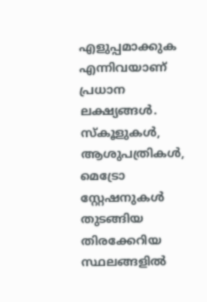എളുപ്പമാക്കുക എന്നിവയാണ് പ്രധാന ലക്ഷ്യങ്ങൾ. സ്കൂളുകൾ, ആശുപത്രികൾ, മെട്രോ സ്റ്റേഷനുകൾ തുടങ്ങിയ തിരക്കേറിയ സ്ഥലങ്ങളിൽ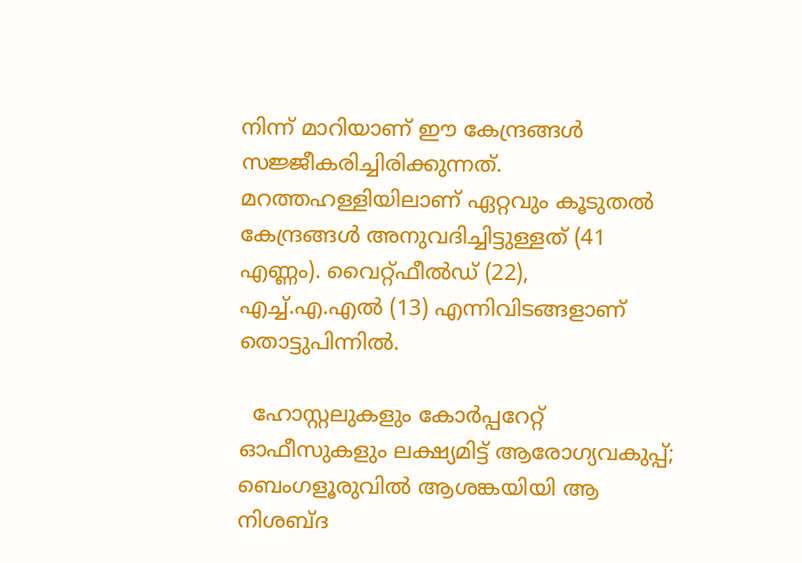നിന്ന് മാറിയാണ് ഈ കേന്ദ്രങ്ങൾ സജ്ജീകരിച്ചിരിക്കുന്നത്. മറത്തഹള്ളിയിലാണ് ഏറ്റവും കൂടുതൽ കേന്ദ്രങ്ങൾ അനുവദിച്ചിട്ടുള്ളത് (41 എണ്ണം). വൈറ്റ്ഫീൽഡ് (22), എച്ച്.എ.എൽ (13) എന്നിവിടങ്ങളാണ് തൊട്ടുപിന്നിൽ.

  ഹോസ്റ്റലുകളും കോർപ്പറേറ്റ് ഓഫീസുകളും ലക്ഷ്യമിട്ട് ആരോഗ്യവകുപ്പ്; ബെംഗളൂരുവിൽ ആശങ്കയിയി ആ നിശബ്ദ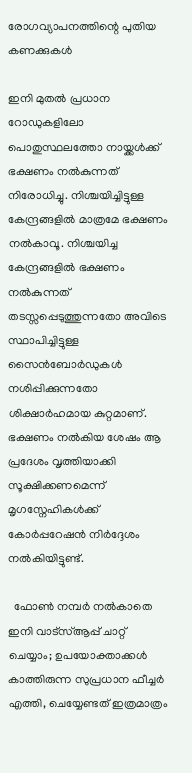രോഗവ്യാപനത്തിന്റെ പുതിയ കണക്കുകൾ

ഇനി മുതൽ പ്രധാന റോഡുകളിലോ പൊതുസ്ഥലത്തോ നായ്ക്കൾക്ക് ഭക്ഷണം നൽകുന്നത് നിരോധിച്ചു. നിശ്ചയിച്ചിട്ടുള്ള കേന്ദ്രങ്ങളിൽ മാത്രമേ ഭക്ഷണം നൽകാവൂ. നിശ്ചയിച്ച കേന്ദ്രങ്ങളിൽ ഭക്ഷണം നൽകുന്നത് തടസ്സപ്പെടുത്തുന്നതോ അവിടെ സ്ഥാപിച്ചിട്ടുള്ള സൈൻബോർഡുകൾ നശിപ്പിക്കുന്നതോ ശിക്ഷാർഹമായ കുറ്റമാണ്. ഭക്ഷണം നൽകിയ ശേഷം ആ പ്രദേശം വൃത്തിയാക്കി സൂക്ഷിക്കണമെന്ന് മൃഗസ്നേഹികൾക്ക് കോർപ്പറേഷൻ നിർദ്ദേശം നൽകിയിട്ടുണ്ട്.

  ഫോൺ നമ്പർ നൽകാതെ ഇനി വാട്‌സ്ആപ്പ് ചാറ്റ് ചെയ്യാം; ഉപയോക്താക്കൾ കാത്തിരുന്ന സുപ്രധാന ഫീച്ചർ എത്തി, ചെയ്യേണ്ടത് ഇത്രമാത്രം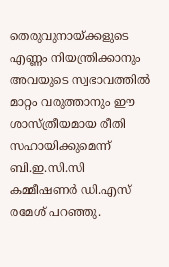തെരുവുനായ്ക്കളുടെ എണ്ണം നിയന്ത്രിക്കാനും അവയുടെ സ്വഭാവത്തിൽ മാറ്റം വരുത്താനും ഈ ശാസ്ത്രീയമായ രീതി സഹായിക്കുമെന്ന് ബി.ഇ.സി.സി കമ്മീഷണർ ഡി.എസ് രമേശ് പറഞ്ഞു.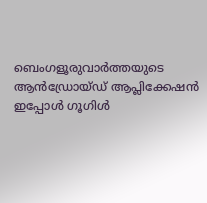ബെംഗളൂരുവാർത്തയുടെ ആൻഡ്രോയ്ഡ് ആപ്ലിക്കേഷൻ ഇപ്പോൾ ഗൂഗിൾ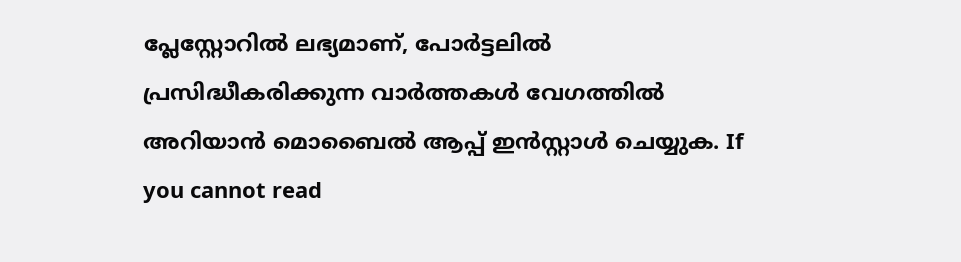പ്ലേസ്റ്റോറിൽ ലഭ്യമാണ്, പോർട്ടലിൽ പ്രസിദ്ധീകരിക്കുന്ന വാർത്തകൾ വേഗത്തിൽ അറിയാൻ മൊബൈൽ ആപ്പ് ഇൻസ്റ്റാൾ ചെയ്യുക. If you cannot read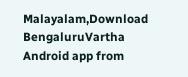Malayalam,Download BengaluruVartha Android app from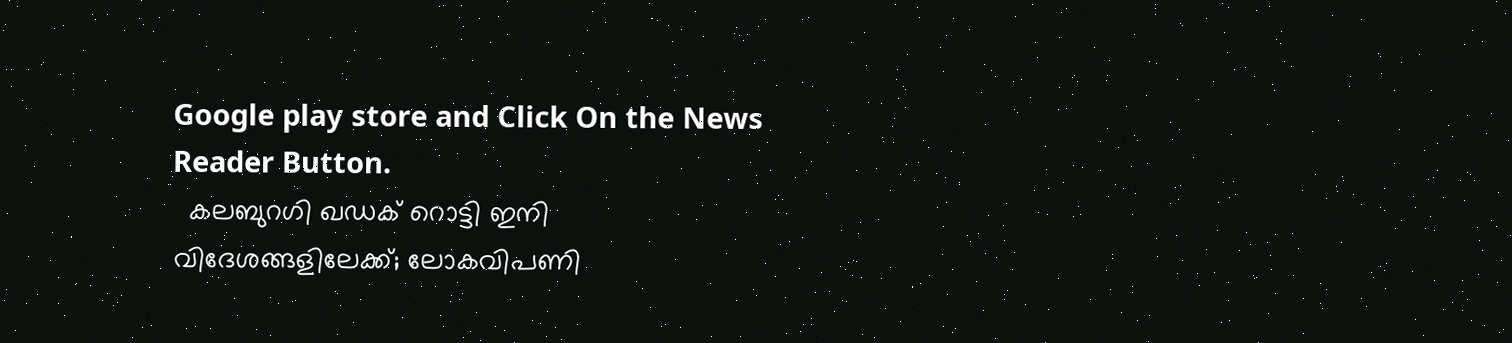Google play store and Click On the News Reader Button.
  കലബുറഗി ഖഡക് റൊട്ടി ഇനി വിദേശങ്ങളിലേക്ക്; ലോകവിപണി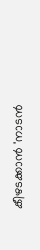കീഴടക്കാൻ 'നാടൻ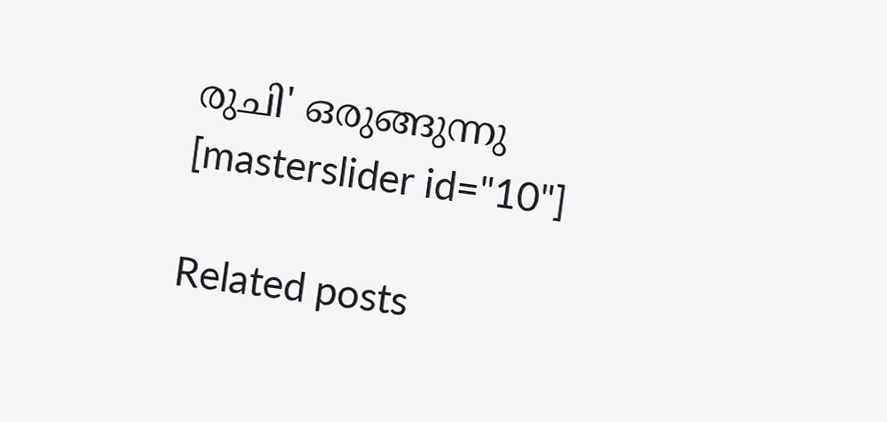രുചി' ഒരുങ്ങുന്നു
[masterslider id="10"]

Related posts